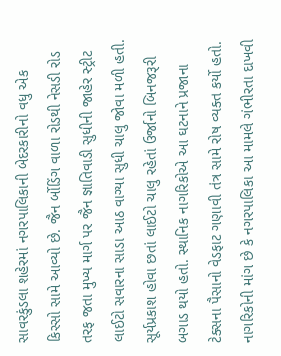સાવરકુંડલા શહેરમાં નગરપાલિકાની બેદરકારીનો વધુ એક કિસ્સો સામે આવ્યો છે. જૈન ર્બોડિંગ વાળા રોડથી નેસડી રોડ તરફ જતા મુખ્ય માર્ગ પર જૈન જ્ઞાતિવાડી સુધીની જાહેર સ્ટ્રીટ લાઈટો સવારના સાડા આઠ વાગ્યા સુધી ચાલુ જોવા મળી હતી. સૂર્યપ્રકાશ હોવા છતાં લાઈટો ચાલુ રહેતાં ઉર્જાનો બિનજરૂરી બગાડ થયો હતો. સ્થાનિક નાગરિકોએ આ ઘટનાને પ્રજાના ટેક્સના પૈસાનો વેડફાટ ગણાવી તંત્ર સામે રોષ વ્યક્ત કર્યો હતો. નાગરિકોની માંગ છે કે નગરપાલિકા આ મામલે ગંભીરતા દાખવી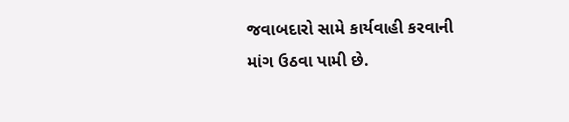જવાબદારો સામે કાર્યવાહી કરવાની માંગ ઉઠવા પામી છે.